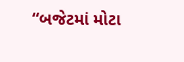“બજેટમાં મોટા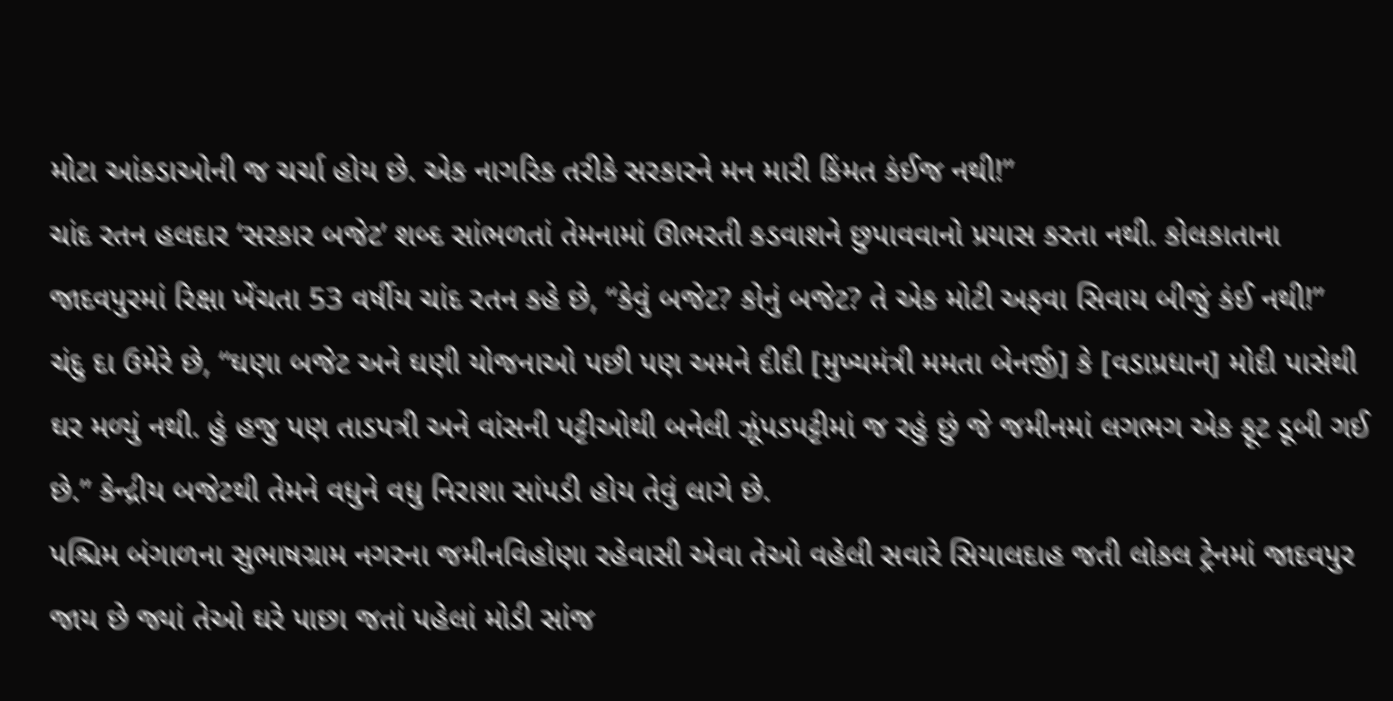મોટા આંકડાઓની જ ચર્ચા હોય છે. એક નાગરિક તરીકે સરકારને મન મારી કિંમત કંઈજ નથી!”
ચાંદ રતન હલદાર ‘સરકાર બજેટ’ શબ્દ સાંભળતાં તેમનામાં ઊભરતી કડવાશને છુપાવવાનો પ્રયાસ કરતા નથી. કોલકાતાના જાદવપુરમાં રિક્ષા ખેંચતા 53 વર્ષીય ચાંદ રતન કહે છે, “કેવું બજેટ? કોનું બજેટ? તે એક મોટી અફવા સિવાય બીજું કંઈ નથી!”
ચંદુ દા ઉમેરે છે, “ઘણા બજેટ અને ઘણી યોજનાઓ પછી પણ અમને દીદી [મુખ્યમંત્રી મમતા બેનર્જી] કે [વડાપ્રધાન] મોદી પાસેથી ઘર મળ્યું નથી. હું હજુ પણ તાડપત્રી અને વાંસની પટ્ટીઓથી બનેલી ઝૂંપડપટ્ટીમાં જ રહું છું જે જમીનમાં લગભગ એક ફૂટ ડૂબી ગઈ છે.” કેન્દ્રીય બજેટથી તેમને વધુને વધુ નિરાશા સાંપડી હોય તેવું લાગે છે.
પશ્ચિમ બંગાળના સુભાષગ્રામ નગરના જમીનવિહોણા રહેવાસી એવા તેઓ વહેલી સવારે સિયાલદાહ જતી લોકલ ટ્રેનમાં જાદવપુર જાય છે જ્યાં તેઓ ઘરે પાછા જતાં પહેલાં મોડી સાંજ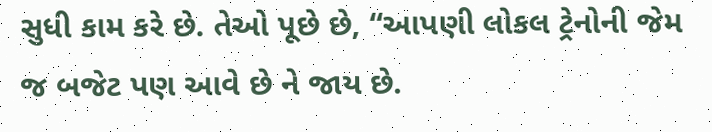સુધી કામ કરે છે. તેઓ પૂછે છે, “આપણી લોકલ ટ્રેનોની જેમ જ બજેટ પણ આવે છે ને જાય છે.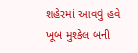શહેરમાં આવવું હવે ખૂબ મુશ્કેલ બની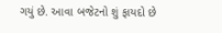ગયું છે. આવા બજેટનો શું ફાયદો છે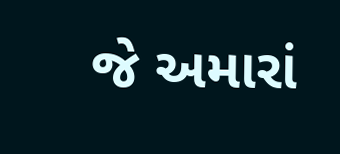જે અમારાં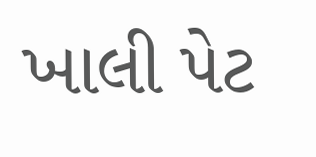ખાલી પેટ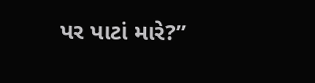પર પાટાં મારે?”